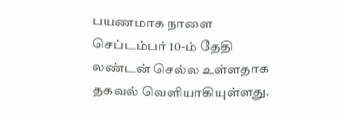பயணமாக நாளை செப்டம்பர் 10-ம் தேதி லண்டன் செல்ல உள்ளதாக தகவல் வெளியாகியுள்ளது.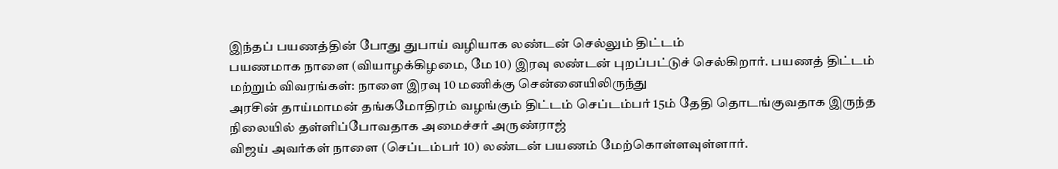இந்தப் பயணத்தின் போது துபாய் வழியாக லண்டன் செல்லும் திட்டம்
பயணமாக நாளை (வியாழக்கிழமை, மே 10) இரவு லண்டன் புறப்பட்டுச் செல்கிறார். பயணத் திட்டம் மற்றும் விவரங்கள்: நாளை இரவு 10 மணிக்கு சென்னையிலிருந்து
அரசின் தாய்மாமன் தங்கமோதிரம் வழங்கும் திட்டம் செப்டம்பர் 15ம் தேதி தொடங்குவதாக இருந்த நிலையில் தள்ளிப்போவதாக அமைச்சர் அருண்ராஜ்
விஜய் அவர்கள் நாளை (செப்டம்பர் 10) லண்டன் பயணம் மேற்கொள்ளவுள்ளார்.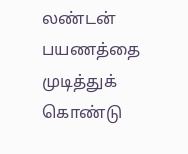லண்டன் பயணத்தை முடித்துக் கொண்டு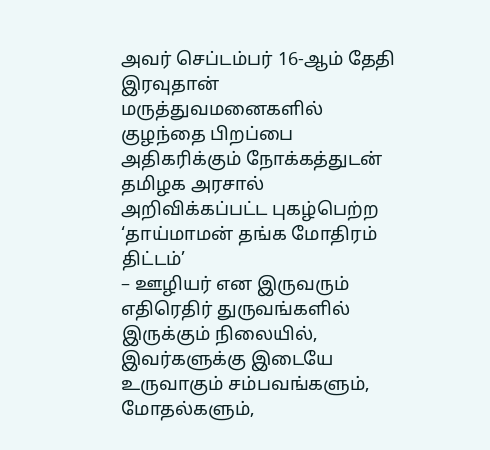அவர் செப்டம்பர் 16-ஆம் தேதி இரவுதான்
மருத்துவமனைகளில் குழந்தை பிறப்பை அதிகரிக்கும் நோக்கத்துடன் தமிழக அரசால் அறிவிக்கப்பட்ட புகழ்பெற்ற ‘தாய்மாமன் தங்க மோதிரம் திட்டம்’
– ஊழியர் என இருவரும் எதிரெதிர் துருவங்களில் இருக்கும் நிலையில், இவர்களுக்கு இடையே உருவாகும் சம்பவங்களும், மோதல்களும்,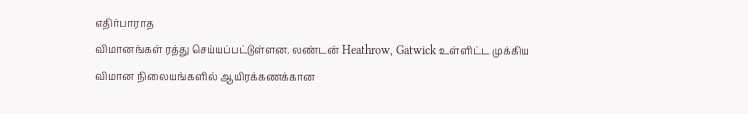எதிர்பாராத
விமானங்கள் ரத்து செய்யப்பட்டுள்ளன. லண்டன் Heathrow, Gatwick உள்ளிட்ட முக்கிய விமான நிலையங்களில் ஆயிரக்கணக்கான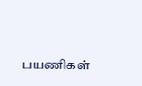பயணிகள்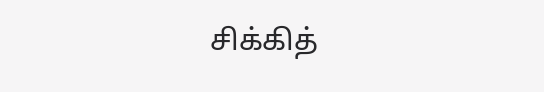சிக்கித்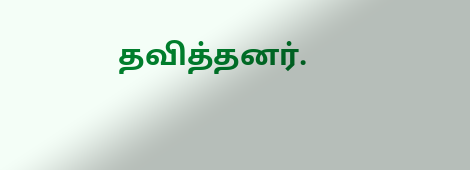தவித்தனர்.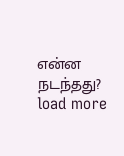என்ன நடந்தது?
load more